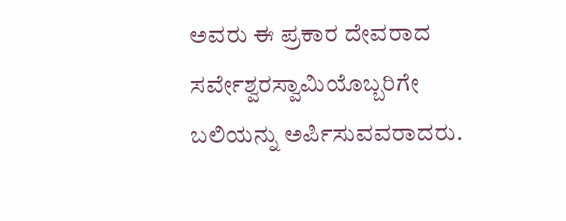ಅವರು ಈ ಪ್ರಕಾರ ದೇವರಾದ ಸರ್ವೇಶ್ವರಸ್ವಾಮಿಯೊಬ್ಬರಿಗೇ ಬಲಿಯನ್ನು ಅರ್ಪಿಸುವವರಾದರು.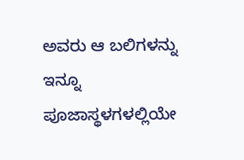ಅವರು ಆ ಬಲಿಗಳನ್ನು ಇನ್ನೂ ಪೂಜಾಸ್ಥಳಗಳಲ್ಲಿಯೇ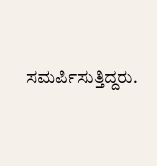ಸಮರ್ಪಿಸುತ್ತಿದ್ದರು.